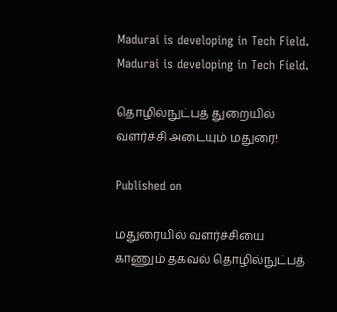Madurai is developing in Tech Field.
Madurai is developing in Tech Field.

தொழில்நுட்பத் துறையில் வளர்ச்சி அடையும் மதுரை!

Published on

மதுரையில் வளர்ச்சியை காணும் தகவல் தொழில்நுட்பத்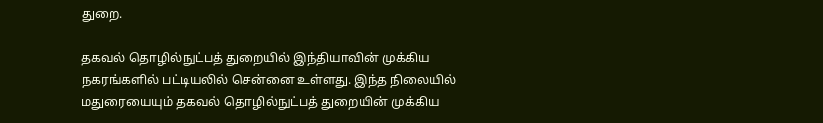துறை.

தகவல் தொழில்நுட்பத் துறையில் இந்தியாவின் முக்கிய நகரங்களில் பட்டியலில் சென்னை உள்ளது. இந்த நிலையில் மதுரையையும் தகவல் தொழில்நுட்பத் துறையின் முக்கிய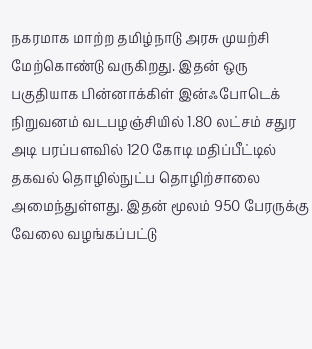நகரமாக மாற்ற தமிழ்நாடு அரசு முயற்சி மேற்கொண்டு வருகிறது. இதன் ஒரு பகுதியாக பின்னாக்கிள் இன்ஃபோடெக் நிறுவனம் வடபழஞ்சியில் 1.80 லட்சம் சதுர அடி பரப்பளவில் 120 கோடி மதிப்பீட்டில் தகவல் தொழில்நுட்ப தொழிற்சாலை அமைந்துள்ளது. இதன் மூலம் 950 பேரருக்கு வேலை வழங்கப்பட்டு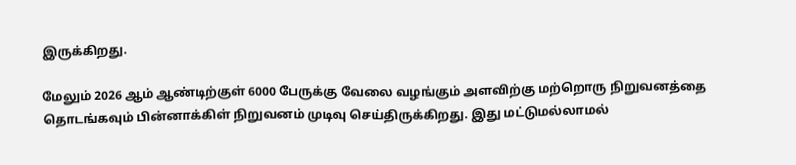இருக்கிறது.

மேலும் 2026 ஆம் ஆண்டிற்குள் 6000 பேருக்கு வேலை வழங்கும் அளவிற்கு மற்றொரு நிறுவனத்தை தொடங்கவும் பின்னாக்கிள் நிறுவனம் முடிவு செய்திருக்கிறது. இது மட்டுமல்லாமல்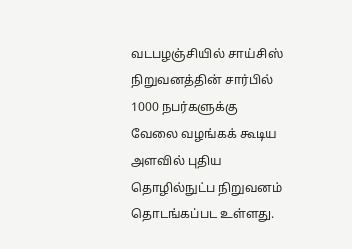வடபழஞ்சியில் சாய்சிஸ் நிறுவனத்தின் சார்பில் 1000 நபர்களுக்கு வேலை வழங்கக் கூடிய அளவில் புதிய தொழில்நுட்ப நிறுவனம் தொடங்கப்பட உள்ளது.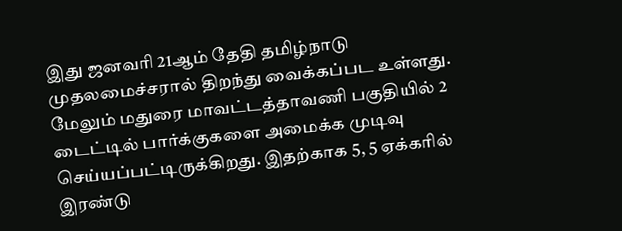இது ஜனவரி 21ஆம் தேதி தமிழ்நாடு முதலமைச்சரால் திறந்து வைக்கப்பட உள்ளது. மேலும் மதுரை மாவட்டத்தாவணி பகுதியில் 2 டைட்டில் பார்க்குகளை அமைக்க முடிவு செய்யப்பட்டிருக்கிறது. இதற்காக 5, 5 ஏக்கரில் இரண்டு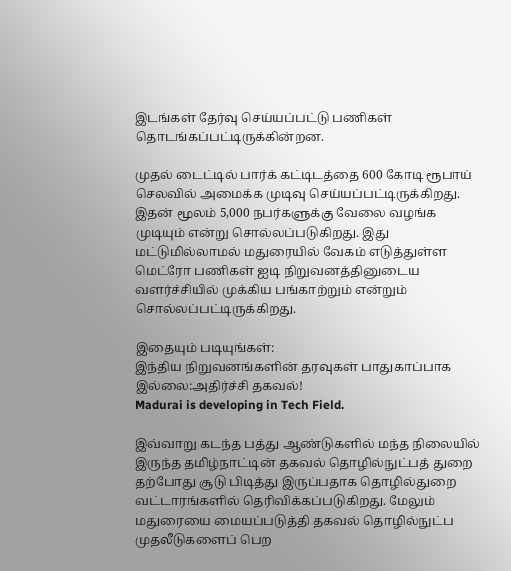இடங்கள் தேர்வு செய்யப்பட்டு பணிகள் தொடங்கப்பட்டிருக்கின்றன.

முதல் டைட்டில் பார்க் கட்டிடத்தை 600 கோடி ரூபாய் செலவில் அமைக்க முடிவு செய்யப்பட்டிருக்கிறது. இதன் மூலம் 5,000 நபர்களுக்கு வேலை வழங்க முடியும் என்று சொல்லப்படுகிறது. இது மட்டுமில்லாமல் மதுரையில் வேகம் எடுத்துள்ள மெட்ரோ பணிகள் ஐடி நிறுவனத்தினுடைய வளர்ச்சியில் முக்கிய பங்காற்றும் என்றும் சொல்லப்பட்டிருக்கிறது.

இதையும் படியுங்கள்:
இந்திய நிறுவனங்களின் தரவுகள் பாதுகாப்பாக இல்லை:அதிர்ச்சி தகவல்!
Madurai is developing in Tech Field.

இவ்வாறு கடந்த பத்து ஆண்டுகளில் மந்த நிலையில் இருந்த தமிழ்நாட்டின் தகவல் தொழில்நுட்பத் துறை தற்போது சூடு பிடித்து இருப்பதாக தொழில்துறை வட்டாரங்களில் தெரிவிக்கப்படுகிறது. மேலும் மதுரையை மையப்படுத்தி தகவல் தொழில்நுட்ப முதலீடுகளைப் பெற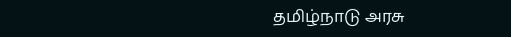தமிழ்நாடு அரசு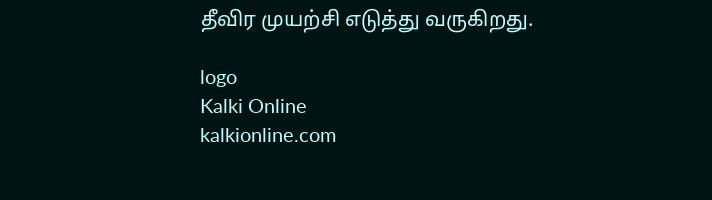தீவிர முயற்சி எடுத்து வருகிறது.

logo
Kalki Online
kalkionline.com